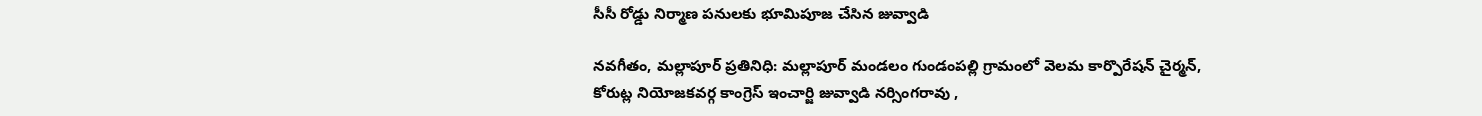సీసీ రోడ్డు నిర్మాణ పనులకు భూమిపూజ చేసిన జువ్వాడి

నవగీతం, మల్లాపూర్ ప్రతినిధి: మల్లాపూర్ మండలం గుండంపల్లి గ్రామంలో వెలమ కార్పొరేషన్ చైర్మన్, కోరుట్ల నియోజకవర్గ కాంగ్రెస్ ఇంచార్జి జువ్వాడి నర్సింగరావు ,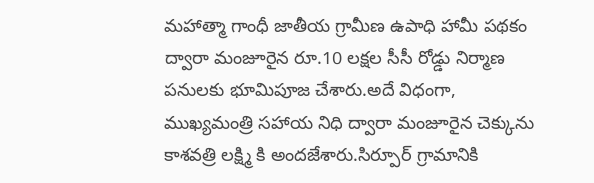మహాత్మా గాంధీ జాతీయ గ్రామీణ ఉపాధి హామీ పథకం ద్వారా మంజూరైన రూ.10 లక్షల సీసీ రోడ్డు నిర్మాణ పనులకు భూమిపూజ చేశారు.అదే విధంగా, ముఖ్యమంత్రి సహాయ నిధి ద్వారా మంజూరైన చెక్కును కాశవత్రి లక్ష్మి కి అందజేశారు.సిర్పూర్ గ్రామానికి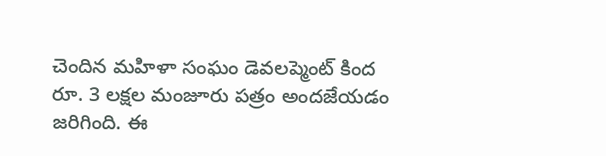చెందిన మహిళా సంఘం డెవలప్మెంట్ కింద రూ. 3 లక్షల మంజూరు పత్రం అందజేయడం జరిగింది. ఈ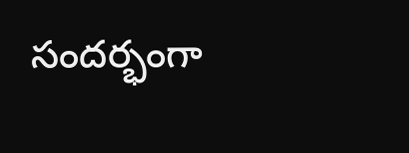సందర్భంగా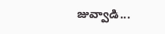జువ్వాడి...